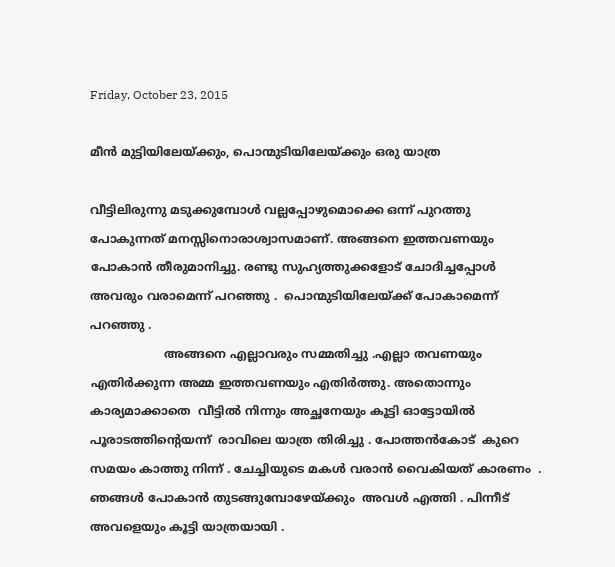Friday, October 23, 2015

മീന്‍ മുട്ടിയിലേയ്ക്കും, പൊന്മുടിയിലേയ്ക്കും ഒരു യാത്ര

വീട്ടിലിരുന്നു മടുക്കുമ്പോള്‍ വല്ലപ്പോഴുമൊക്കെ ഒന്ന് പുറത്തു പോകുന്നത് മനസ്സിനൊരാശ്വാസമാണ്. അങ്ങനെ ഇത്തവണയും പോകാന്‍ തീരുമാനിച്ചു. രണ്ടു സുഹ്യത്തുക്കളോട് ചോദിച്ചപ്പോള്‍ അവരും വരാമെന്ന് പറഞ്ഞു .  പൊന്മുടിയിലേയ്ക്ക് പോകാമെന്ന് പറഞ്ഞു .
                    അങ്ങനെ എല്ലാവരും സമ്മതിച്ചു .എല്ലാ തവണയും എതിര്‍ക്കുന്ന അമ്മ ഇത്തവണയും എതിര്‍ത്തു. അതൊന്നും കാര്യമാക്കാതെ  വീട്ടില്‍ നിന്നും അച്ഛനേയും കൂട്ടി ഓട്ടോയില്‍ പൂരാടത്തിന്‍റെയന്ന്‍  രാവിലെ യാത്ര തിരിച്ചു . പോത്തന്‍കോട്  കുറെ സമയം കാത്തു നിന്ന് . ചേച്ചിയുടെ മകള്‍ വരാന്‍ വൈകിയത് കാരണം  . ഞങ്ങള്‍ പോകാന്‍ തുടങ്ങുമ്പോഴേയ്ക്കും  അവള്‍ എത്തി . പിന്നീട് അവളെയും കൂട്ടി യാത്രയായി .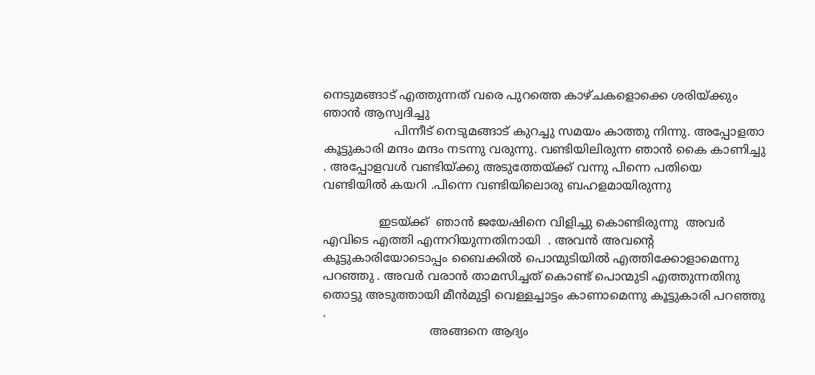നെടുമങ്ങാട് എത്തുന്നത്‌ വരെ പുറത്തെ കാഴ്ചകളൊക്കെ ശരിയ്ക്കും ഞാന്‍ ആസ്വദിച്ചു
                   പിന്നീട് നെടുമങ്ങാട് കുറച്ചു സമയം കാത്തു നിന്നു. അപ്പോളതാ കൂട്ടുകാരി മന്ദം മന്ദം നടന്നു വരുന്നു. വണ്ടിയിലിരുന്ന ഞാന്‍ കൈ കാണിച്ചു . അപ്പോളവള്‍ വണ്ടിയ്ക്കു അടുത്തേയ്ക്ക് വന്നു പിന്നെ പതിയെ വണ്ടിയില്‍ കയറി .പിന്നെ വണ്ടിയിലൊരു ബഹളമായിരുന്നു

               ഇടയ്ക്ക്  ഞാന്‍ ജയേഷിനെ വിളിച്ചു കൊണ്ടിരുന്നു  അവര്‍ എവിടെ എത്തി എന്നറിയുന്നതിനായി  . അവന്‍ അവന്‍റെ കൂട്ടുകാരിയോടൊപ്പം ബൈക്കില്‍ പൊന്മുടിയില്‍ എത്തിക്കോളാമെന്നു പറഞ്ഞു . അവര്‍ വരാന്‍ താമസിച്ചത് കൊണ്ട് പൊന്മുടി എത്തുന്നതിനു തൊട്ടു അടുത്തായി മീന്‍മുട്ടി വെള്ളച്ചാട്ടം കാണാമെന്നു കൂട്ടുകാരി പറഞ്ഞു .
                             അങ്ങനെ ആദ്യം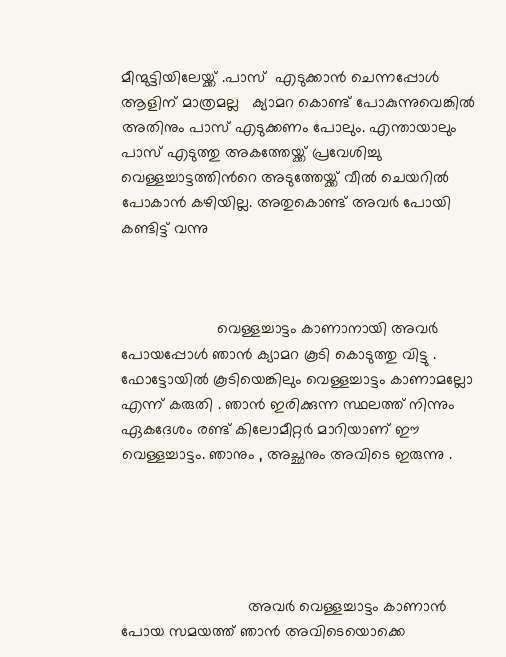മീന്മുട്ടിയിലേയ്ക്ക് .പാസ്  എടുക്കാന്‍ ചെന്നപ്പോള്‍ ആളിന് മാത്രമല്ല   ക്യാമറ കൊണ്ട് പോകുന്നുവെങ്കില്‍ അതിനും പാസ് എടുക്കണം പോലും. എന്തായാലും പാസ് എടുത്തു അകത്തേയ്ക്ക് പ്രവേശിച്ചു  വെള്ളച്ചാട്ടത്തിന്‍റെ അടുത്തേയ്ക്ക് വീല്‍ ചെയറില്‍ പോകാന്‍ കഴിയില്ല. അതുകൊണ്ട് അവര്‍ പോയി കണ്ടിട്ട് വന്നു



                      വെള്ളച്ചാട്ടം കാണാനായി അവര്‍ പോയപ്പോള്‍ ഞാന്‍ ക്യാമറ കൂടി കൊടുത്തു വിട്ടു . ഫോട്ടോയില്‍ കൂടിയെങ്കിലും വെള്ളച്ചാട്ടം കാണാമല്ലോ എന്ന് കരുതി . ഞാന്‍ ഇരിക്കുന്ന സ്ഥലത്ത് നിന്നും ഏകദേശം രണ്ട് കിലോമീറ്റര്‍ മാറിയാണ് ഈ വെള്ളച്ചാട്ടം. ഞാനും , അച്ഛനും അവിടെ ഇരുന്നു .





                             അവര്‍ വെള്ളച്ചാട്ടം കാണാന്‍ പോയ സമയത്ത് ഞാന്‍ അവിടെയൊക്കെ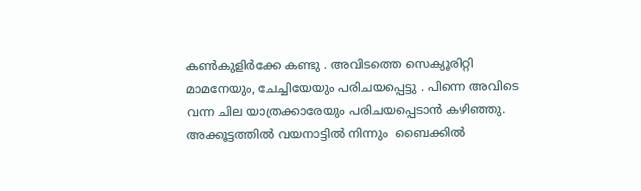കണ്‍കുളിര്‍ക്കേ കണ്ടു . അവിടത്തെ സെക്യൂരിറ്റി മാമനേയും, ചേച്ചിയേയും പരിചയപ്പെട്ടു . പിന്നെ അവിടെ വന്ന ചില യാത്രക്കാരേയും പരിചയപ്പെടാന്‍ കഴിഞ്ഞു.  അക്കൂട്ടത്തില്‍ വയനാട്ടില്‍ നിന്നും  ബൈക്കില്‍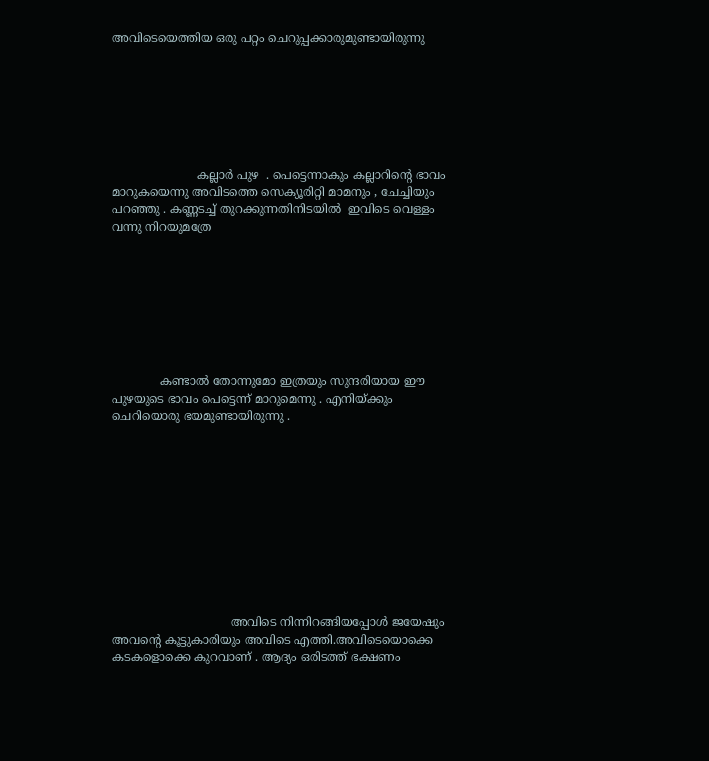അവിടെയെത്തിയ ഒരു പറ്റം ചെറുപ്പക്കാരുമുണ്ടായിരുന്നു







                       കല്ലാര്‍ പുഴ  . പെട്ടെന്നാകും കല്ലാറിന്‍റെ ഭാവം മാറുകയെന്നു അവിടത്തെ സെക്യൂരിറ്റി മാമനും , ചേച്ചിയും പറഞ്ഞു . കണ്ണടച്ച് തുറക്കുന്നതിനിടയില്‍  ഇവിടെ വെള്ളം വന്നു നിറയുമത്രേ








             കണ്ടാല്‍ തോന്നുമോ ഇത്രയും സുന്ദരിയായ ഈ പുഴയുടെ ഭാവം പെട്ടെന്ന്‍ മാറുമെന്നു . എനിയ്ക്കും ചെറിയൊരു ഭയമുണ്ടായിരുന്നു .











                                അവിടെ നിന്നിറങ്ങിയപ്പോള്‍ ജയേഷും അവന്‍റെ കൂട്ടുകാരിയും അവിടെ എത്തി.അവിടെയൊക്കെ കടകളൊക്കെ കുറവാണ് . ആദ്യം ഒരിടത്ത് ഭക്ഷണം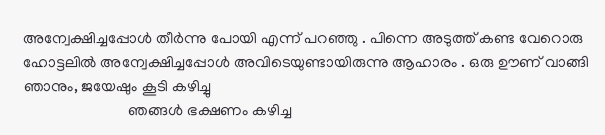അന്വേക്ഷിച്ചപ്പോള്‍ തീര്‍ന്നു പോയി എന്ന് പറഞ്ഞു . പിന്നെ അടുത്ത് കണ്ട വേറൊരു ഹോട്ടലില്‍ അന്വേക്ഷിച്ചപ്പോള്‍ അവിടെയുണ്ടായിരുന്നു ആഹാരം . ഒരു ഊണ് വാങ്ങി ഞാനും, ജയേഷും കൂടി കഴിച്ചു
                           ഞങ്ങള്‍ ഭക്ഷണം കഴിച്ച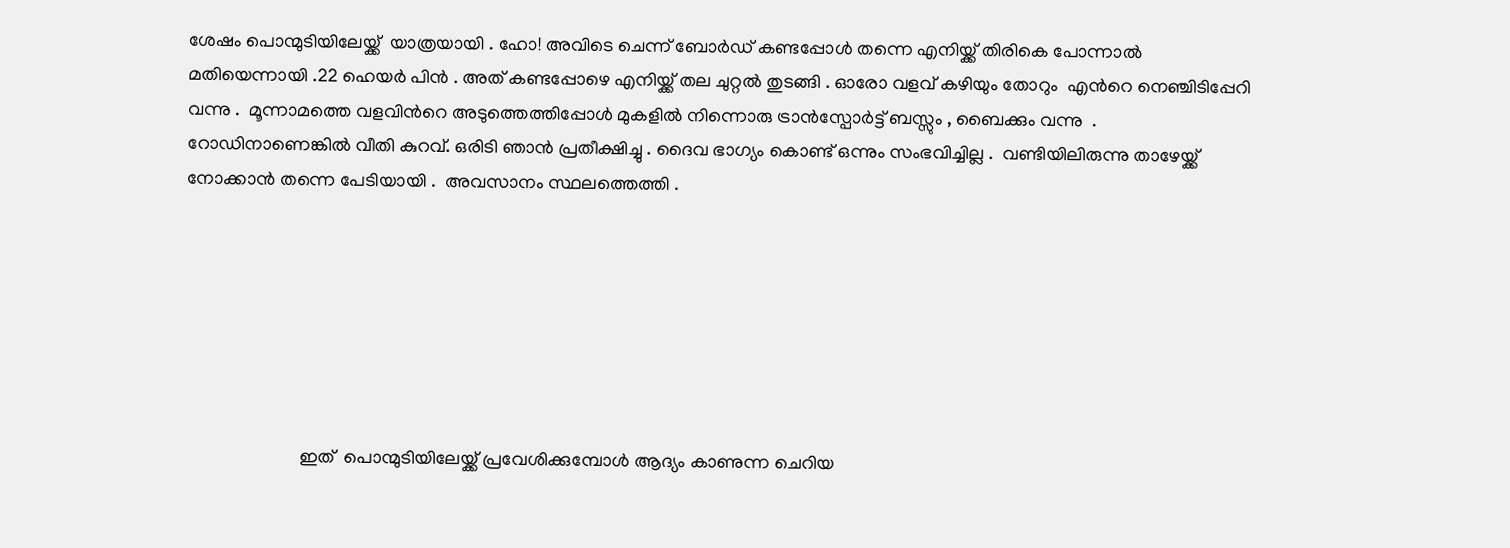ശേഷം പൊന്മുടിയിലേയ്ക്ക്  യാത്രയായി . ഹോ! അവിടെ ചെന്ന് ബോര്‍ഡ് കണ്ടപ്പോള്‍ തന്നെ എനിയ്ക്ക് തിരികെ പോന്നാല്‍ മതിയെന്നായി .22 ഹെയര്‍ പിന്‍ . അത് കണ്ടപ്പോഴെ എനിയ്ക്ക് തല ചുറ്റല്‍ തുടങ്ങി . ഓരോ വളവ് കഴിയും തോറും  എന്‍റെ നെഞ്ചിടിപ്പേറി വന്നു .  മൂന്നാമത്തെ വളവിന്‍റെ അടുത്തെത്തിപ്പോള്‍ മുകളില്‍ നിന്നൊരു ട്രാന്‍സ്പോര്‍ട്ട് ബസ്സും , ബൈക്കും വന്നു  . റോഡിനാണെങ്കില്‍ വീതി കുറവ്. ഒരിടി ഞാന്‍ പ്രതീക്ഷിച്ചു . ദൈവ ഭാഗ്യം കൊണ്ട് ഒന്നും സംഭവിച്ചില്ല .  വണ്ടിയിലിരുന്നു താഴേയ്ക്ക് നോക്കാന്‍ തന്നെ പേടിയായി .  അവസാനം സ്ഥലത്തെത്തി .







                         ഇത്  പൊന്മുടിയിലേയ്ക്ക് പ്രവേശിക്കുമ്പോള്‍ ആദ്യം കാണുന്ന ചെറിയ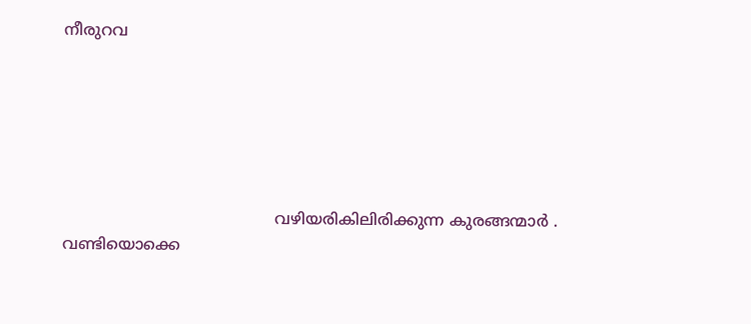നീരുറവ






                                           വഴിയരികിലിരിക്കുന്ന കുരങ്ങന്മാര്‍ .  വണ്ടിയൊക്കെ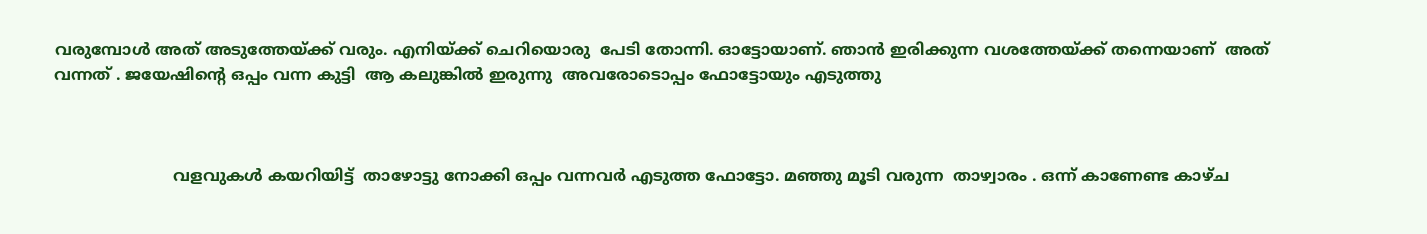വരുമ്പോള്‍ അത് അടുത്തേയ്ക്ക് വരും. എനിയ്ക്ക് ചെറിയൊരു  പേടി തോന്നി. ഓട്ടോയാണ്. ഞാന്‍ ഇരിക്കുന്ന വശത്തേയ്ക്ക് തന്നെയാണ്  അത് വന്നത് . ജയേഷിന്‍റെ ഒപ്പം വന്ന കുട്ടി  ആ കലുങ്കില്‍ ഇരുന്നു  അവരോടൊപ്പം ഫോട്ടോയും എടുത്തു



                        വളവുകള്‍ കയറിയിട്ട്  താഴോട്ടു നോക്കി ഒപ്പം വന്നവര്‍ എടുത്ത ഫോട്ടോ. മഞ്ഞു മൂടി വരുന്ന  താഴ്വാരം . ഒന്ന് കാണേണ്ട കാഴ്ച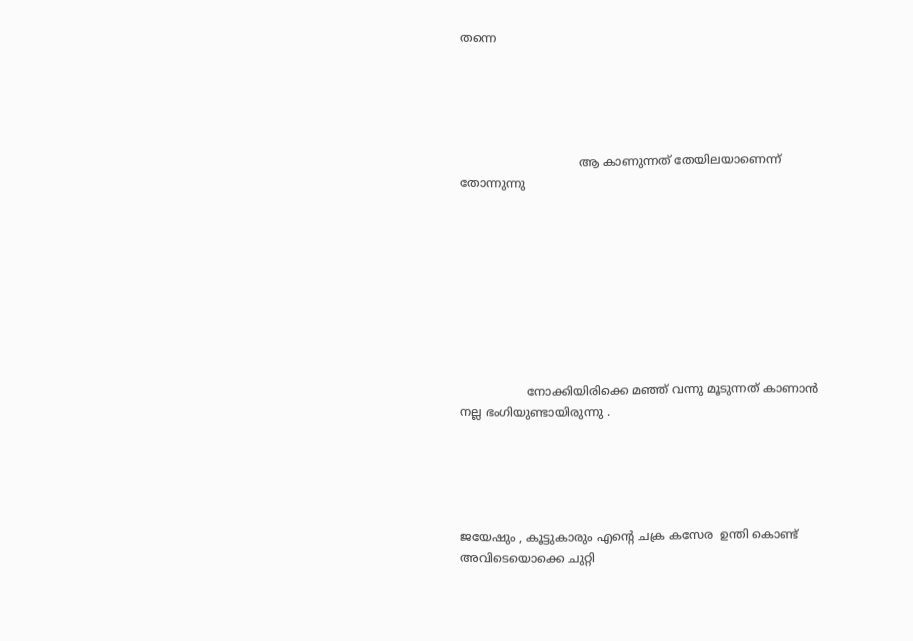തന്നെ





                                ആ കാണുന്നത് തേയിലയാണെന്ന് തോന്നുന്നു









                  നോക്കിയിരിക്കെ മഞ്ഞ് വന്നു മൂടുന്നത് കാണാന്‍ നല്ല ഭംഗിയുണ്ടായിരുന്നു .





ജയേഷും , കൂട്ടുകാരും എന്‍റെ ചക്ര കസേര  ഉന്തി കൊണ്ട് അവിടെയൊക്കെ ചുറ്റി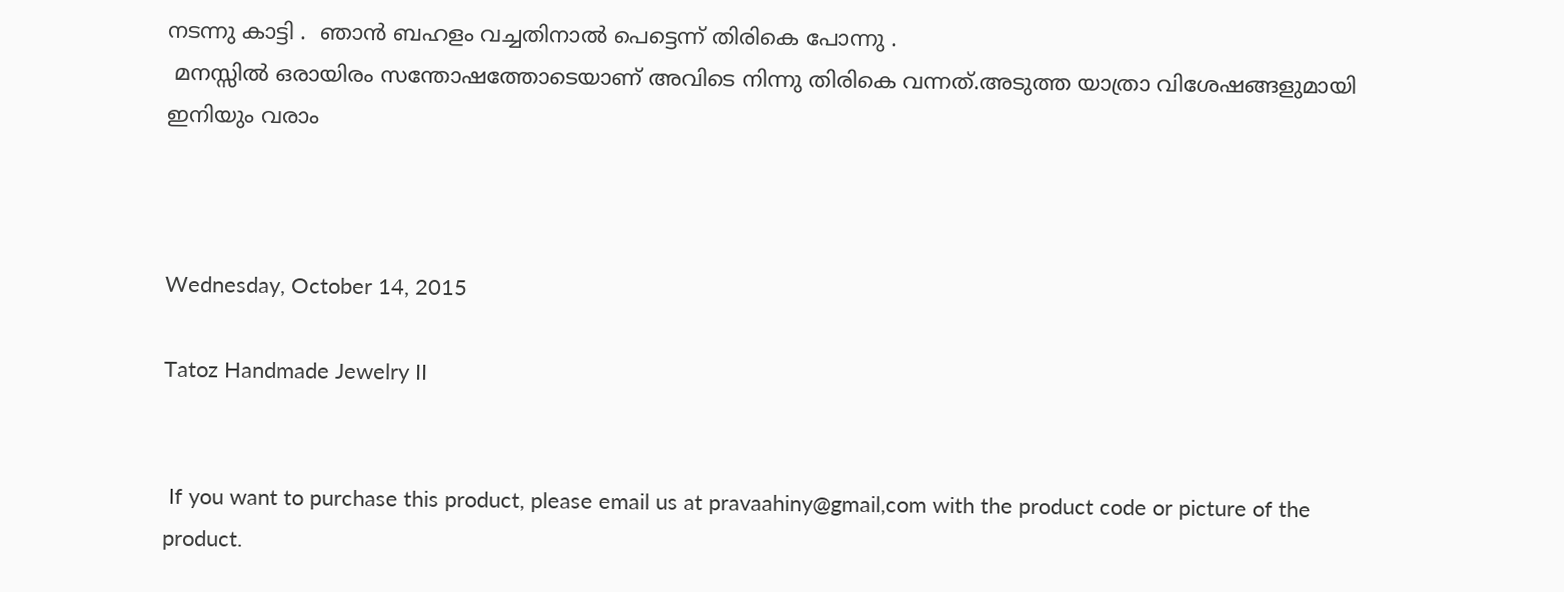നടന്നു കാട്ടി .  ഞാന്‍ ബഹളം വച്ചതിനാല്‍ പെട്ടെന്ന്‍ തിരികെ പോന്നു .
 മനസ്സില്‍ ഒരായിരം സന്തോഷത്തോടെയാണ് അവിടെ നിന്നു തിരികെ വന്നത്.അടുത്ത യാത്രാ വിശേഷങ്ങളുമായി  ഇനിയും വരാം



Wednesday, October 14, 2015

Tatoz Handmade Jewelry II


 If you want to purchase this product, please email us at pravaahiny@gmail,com with the product code or picture of the product.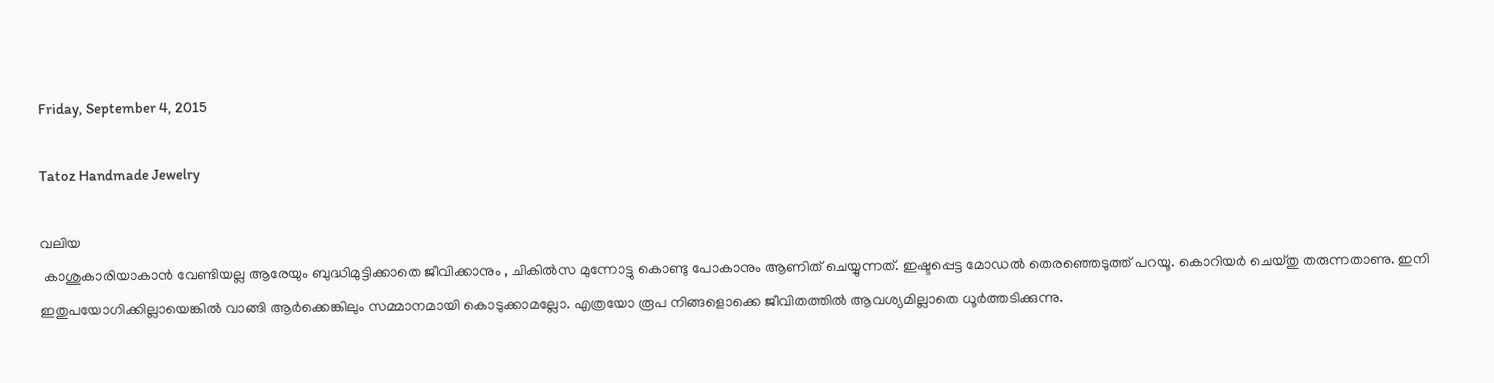Friday, September 4, 2015

Tatoz Handmade Jewelry

വലിയ
 കാശുകാരിയാകാൻ വേണ്ടിയല്ല ആരേയും ബുദ്ധിമുട്ടിക്കാതെ ജീവിക്കാനും , ചികിൽസ മുന്നോട്ടു കൊണ്ടു പോകാനും ആണിത്‌ ചെയ്യുന്നത്‌. ഇഷ്ടപ്പെട്ട മോഡൽ തെരഞ്ഞെടുത്ത്‌ പറയൂ. കൊറിയർ ചെയ്തു തരുന്നതാണു. ഇനി ഇതുപയോഗിക്കില്ലായെങ്കിൽ വാങ്ങി ആർക്കെങ്കിലും സമ്മാനമായി കൊടുക്കാമല്ലോ. എത്രയോ രൂപ നിങ്ങളൊക്കെ ജീവിതത്തിൽ ആവശ്യമില്ലാതെ ധൂർത്തടിക്കുന്നു.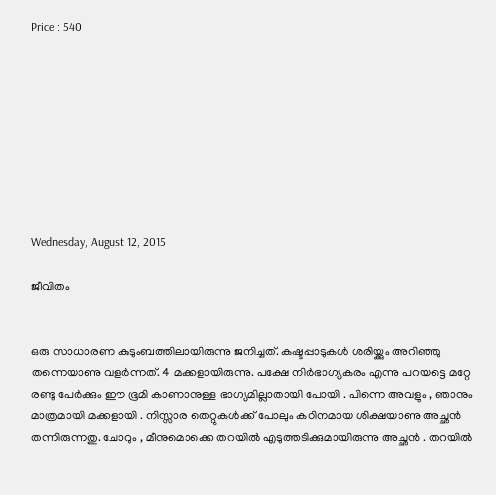Price : 540









Wednesday, August 12, 2015

ജീവിതം


ഒരു സാധാരണ കുടുംബത്തിലായിരുന്നു ജനിച്ചത്‌. കഷ്ടപ്പാടുകൾ ശരിയ്ക്കും അറിഞ്ഞു തന്നെയാണു വളർന്നത്‌. 4 മക്കളായിരുന്നു. പക്ഷേ നിർഭാഗ്യകരം എന്നു പറയട്ടെ മറ്റേ രണ്ടു പേർക്കും ഈ ഭൂമി കാണാനുള്ള ഭാഗ്യമില്ലാതായി പോയി . പിന്നെ അവളും , ഞാനും മാത്രമായി മക്കളായി . നിസ്സാര തെറ്റുകൾക്ക്‌ പോലും കഠിനമായ ശിക്ഷയാണു അച്ഛൻ തന്നിരുന്നതു. ചോറും , മീനുമൊക്കെ തറയിൽ എടുത്തടിക്കുമായിരുന്നു അച്ഛൻ . തറയിൽ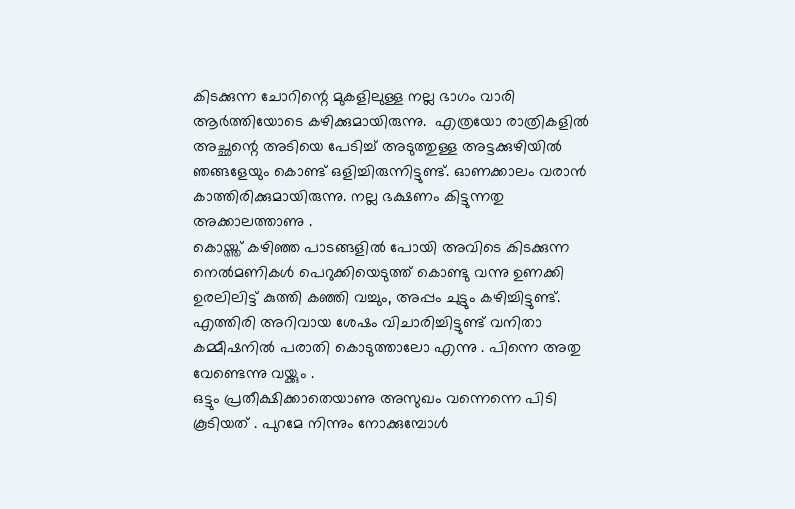കിടക്കുന്ന ചോറിന്റെ മുകളിലുള്ള നല്ല ഭാഗം വാരി ആർത്തിയോടെ കഴിക്കുമായിരുന്നു.  എത്രയോ രാത്രികളിൽ അച്ഛന്റെ അടിയെ പേടിച്ച്‌ അടുത്തുള്ള അട്ടക്കുഴിയിൽ ഞങ്ങളേയും കൊണ്ട്‌ ഒളിച്ചിരുന്നിട്ടുണ്ട്‌. ഓണക്കാലം വരാൻ കാത്തിരിക്കുമായിരുന്നു. നല്ല ഭക്ഷണം കിട്ടുന്നതു അക്കാലത്താണു .
കൊയ്ത്ത്‌ കഴിഞ്ഞ പാടങ്ങളിൽ പോയി അവിടെ കിടക്കുന്ന നെൽമണികൾ പെറുക്കിയെടുത്ത്‌ കൊണ്ടു വന്നു ഉണക്കി ഉരലിലിട്ട്‌ കുത്തി കഞ്ഞി വച്ചും, അപ്പം ചുട്ടും കഴിച്ചിട്ടുണ്ട്‌. എത്തിരി അറിവായ ശേഷം വിചാരിച്ചിട്ടുണ്ട്‌ വനിതാ കമ്മീഷനിൽ പരാതി കൊടുത്താലോ എന്നു . പിന്നെ അതു വേണ്ടെന്നു വയ്ക്കും .
ഒട്ടും പ്രതീക്ഷിക്കാതെയാണു അസുഖം വന്നെന്നെ പിടി കൂടിയത്‌ . പുറമേ നിന്നും നോക്കുമ്പോൾ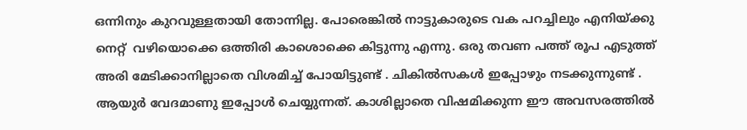ഒന്നിനും കുറവുള്ളതായി തോന്നില്ല. പോരെങ്കിൽ നാട്ടുകാരുടെ വക പറച്ചിലും എനിയ്ക്കു നെറ്റ്‌  വഴിയൊക്കെ ഒത്തിരി കാശൊക്കെ കിട്ടുന്നു എന്നു. ഒരു തവണ പത്ത്‌ രൂപ എടുത്ത്‌ അരി മേടിക്കാനില്ലാതെ വിശമിച്ച്‌ പോയിട്ടുണ്ട്‌ . ചികിൽസകൾ ഇപ്പോഴും നടക്കുന്നുണ്ട്‌ . ആയുർ വേദമാണു ഇപ്പോൾ ചെയ്യുന്നത്‌. കാശില്ലാതെ വിഷമിക്കുന്ന ഈ അവസരത്തിൽ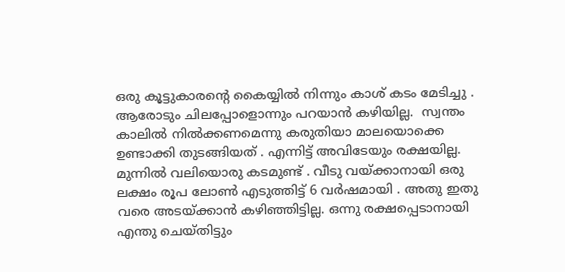ഒരു കൂട്ടുകാരന്റെ കൈയ്യിൽ നിന്നും കാശ്‌ കടം മേടിച്ചു . ആരോടും ചിലപ്പോളൊന്നും പറയാൻ കഴിയില്ല.  സ്വന്തം കാലിൽ നിൽക്കണമെന്നു കരുതിയാ മാലയൊക്കെ ഉണ്ടാക്കി തുടങ്ങിയത്‌ . എന്നിട്ട്‌ അവിടേയും രക്ഷയില്ല. മുന്നിൽ വലിയൊരു കടമുണ്ട്‌ . വീടു വയ്ക്കാനായി ഒരു ലക്ഷം രൂപ ലോൺ എടുത്തിട്ട്‌ 6 വർഷമായി . അതു ഇതു വരെ അടയ്ക്കാൻ കഴിഞ്ഞിട്ടില്ല. ഒന്നു രക്ഷപ്പെടാനായി എന്തു ചെയ്തിട്ടും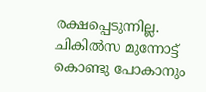രക്ഷപ്പെടുന്നില്ല. ചികിൽസ മുന്നോട്ട്‌ കൊണ്ടു പോകാനും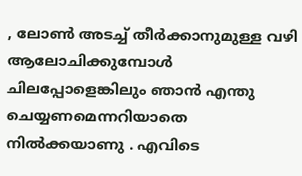, ലോൺ അടച്ച്‌ തീർക്കാനുമുള്ള വഴി ആലോചിക്കുമ്പോൾ ചിലപ്പോളെങ്കിലും ഞാൻ എന്തു ചെയ്യണമെന്നറിയാതെ നിൽക്കയാണു . എവിടെ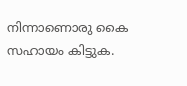നിന്നാണൊരു കൈ സഹായം കിട്ടുക.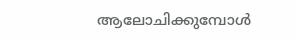ആലോചിക്കുമ്പോൾ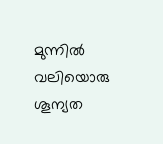മുന്നിൽ വലിയൊരു ശൂന്യത